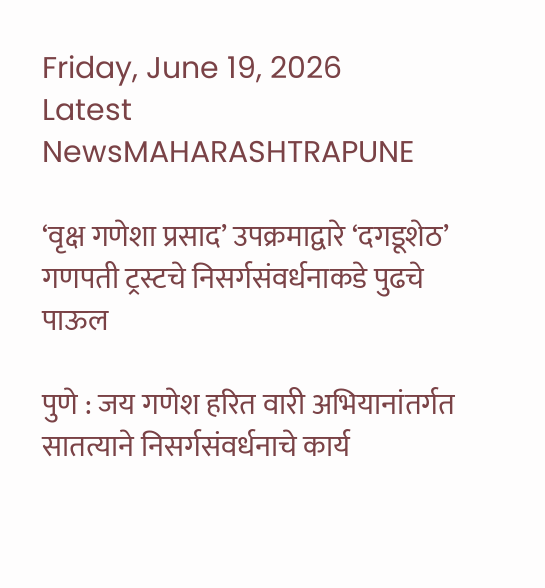Friday, June 19, 2026
Latest NewsMAHARASHTRAPUNE

‘वृक्ष गणेशा प्रसाद’ उपक्रमाद्वारे ‘दगडूशेठ’ गणपती ट्रस्टचे निसर्गसंवर्धनाकडे पुढचे पाऊल

पुणे : जय गणेश हरित वारी अभियानांतर्गत सातत्याने निसर्गसंवर्धनाचे कार्य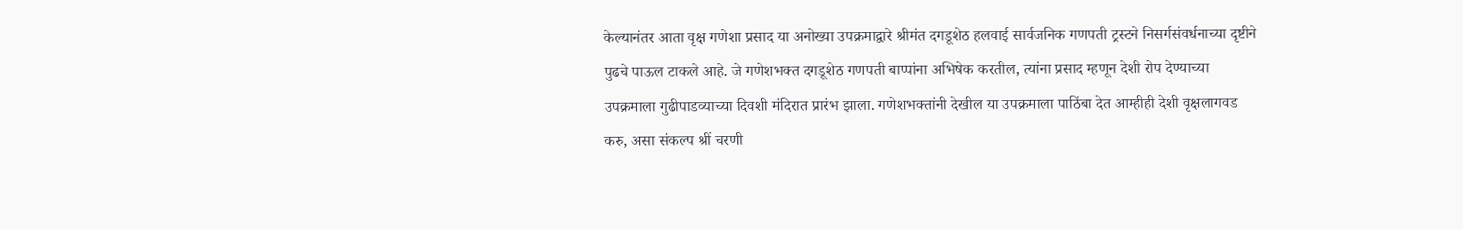केल्यानंतर आता वृक्ष गणेशा प्रसाद या अनोख्या उपक्रमाद्वारे श्रीमंत दगडूशेठ हलवाई सार्वजनिक गणपती ट्रस्टने निसर्गसंवर्धनाच्या दृष्टीने पुढचे पाऊल टाकले आहे. जे गणेशभक्त दगडूशेठ गणपती बाप्पांना अभिषेक करतील, त्यांना प्रसाद म्हणून देशी रोप देण्याच्या उपक्रमाला गुढीपाडव्याच्या दिवशी मंदिरात प्रारंभ झाला. गणेशभक्तांनी देखील या उपक्रमाला पाठिंबा देत आम्हीही देशी वृक्षलागवड करु, असा संकल्प श्रीं चरणी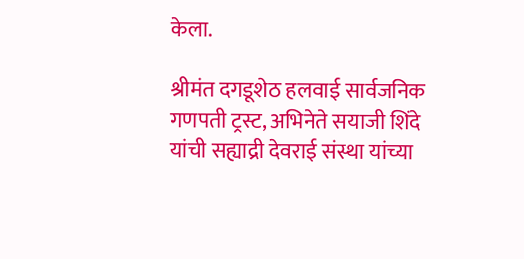केला.

श्रीमंत दगडूशेठ हलवाई सार्वजनिक गणपती ट्रस्ट, अभिनेते सयाजी शिंदे यांची सह्याद्री देवराई संस्था यांच्या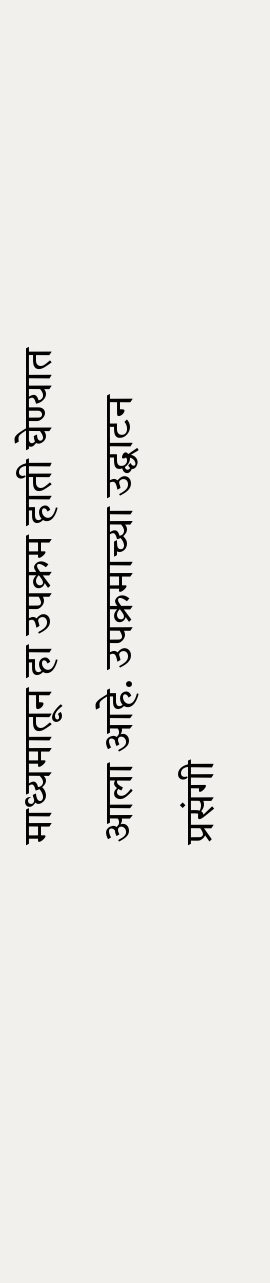माध्यमातून हा उपक्रम हाती घेण्यात आला आहे. उपक्रमाच्या उद्घाटन प्रसंगी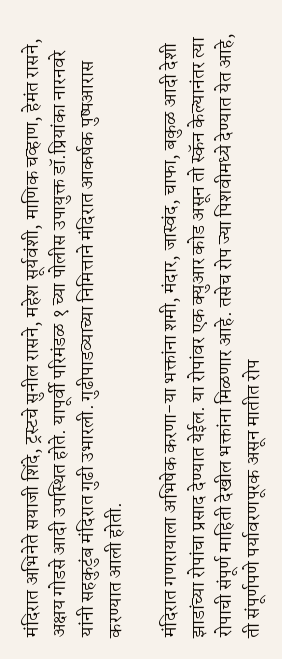मंदिरात अभिनेते सयाजी शिंदे, ट्रस्टचे सुनील रासने, महेश सूर्यवंशी, माणिक चव्हाण, हेमंत रासने, अक्षय गोडसे आदी उपस्थित होते. यापूर्वी परिमंडळ १ च्या पोलीस उपायुक्त डॉ.प्रियांका नारनवरे यांनी सहकुटुंब मंदिरात गुढी उभारली. गुढीपाडव्याच्या निमित्ताने मंदिरात आकर्षक पुष्पआरास करण्यात आली होती.

मंदिरात गणरायाला अभिषेक करणा-या भक्तांना शमी, मंदार, जास्वंद, चाफा, बकुळ आदी देशी झाडांच्या रोपांचा प्रसाद देण्यात येईल. या रोपांवर एक क्युआर कोड असून तो स्कॅन केल्यानंतर त्या रोपाची संपूर्ण माहिती देखील भक्तांना मिळणार आहे. तसेच रोप ज्या पिशवीमध्ये देण्यात येत आहे, ती संपूर्णपणे पर्यावरणपूरक असून मातीत रोप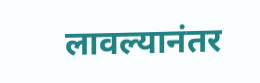लावल्यानंतर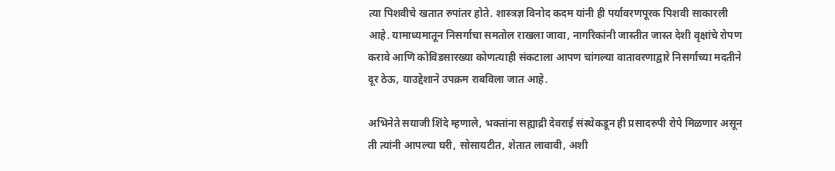त्या पिशवीचे खतात रुपांतर होते. शास्त्रज्ञ विनोद कदम यांनी ही पर्यावरणपूरक पिशवी साकारली आहे. यामाध्यमातून निसर्गाचा समतोल राखला जावा, नागरिकांनी जास्तीत जास्त देशी वृक्षांचे रोपण करावे आणि कोविडसारख्या कोणत्याही संकटाला आपण चांगल्या वातावरणाद्वारे निसर्गाच्या मदतीने दूर ठेऊ, याउद्देशाने उपक्रम राबविला जात आहे.

अभिनेते सयाजी शिंदे म्हणाले, भक्तांना सह्याद्री देवराई संस्थेकडून ही प्रसादरुपी रोपे मिळणार असून ती त्यांनी आपल्या घरी, सोसायटीत, शेतात लावावी, अशी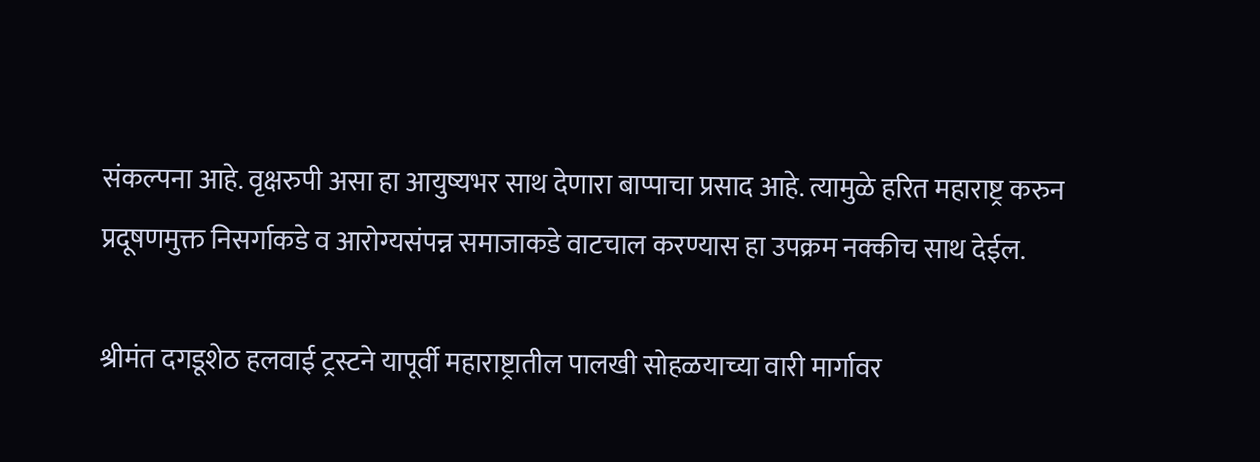संकल्पना आहे. वृक्षरुपी असा हा आयुष्यभर साथ देणारा बाप्पाचा प्रसाद आहे. त्यामुळे हरित महाराष्ट्र करुन प्रदूषणमुक्त निसर्गाकडे व आरोग्यसंपन्न समाजाकडे वाटचाल करण्यास हा उपक्रम नक्कीच साथ देईल.

श्रीमंत दगडूशेठ हलवाई ट्रस्टने यापूर्वी महाराष्ट्रातील पालखी सोहळयाच्या वारी मार्गावर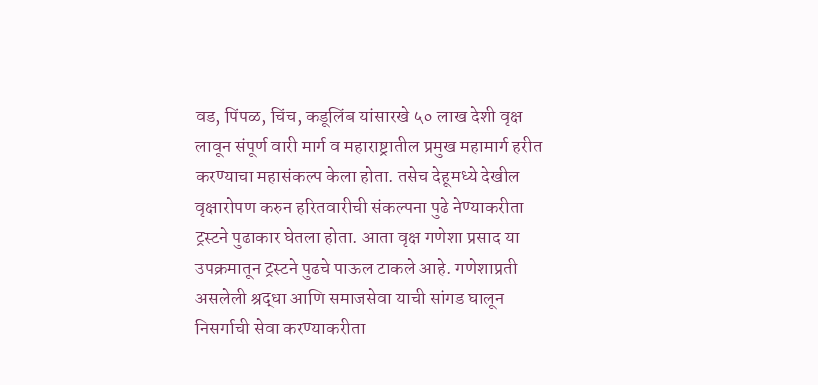वड, पिंपळ, चिंच, कडूलिंब यांसारखे ५० लाख देशी वृक्ष लावून संपूर्ण वारी मार्ग व महाराष्ट्रातील प्रमुख महामार्ग हरीत करण्याचा महासंकल्प केला होता. तसेच देहूमध्ये देखील वृक्षारोपण करुन हरितवारीची संकल्पना पुढे नेण्याकरीता ट्रस्टने पुढाकार घेतला होता. आता वृक्ष गणेशा प्रसाद या उपक्रमातून ट्रस्टने पुढचे पाऊल टाकले आहे. गणेशाप्रती असलेली श्रद्धा आणि समाजसेवा याची सांगड घालून निसर्गाची सेवा करण्याकरीता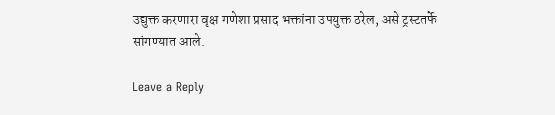उद्युक्त करणारा वृक्ष गणेशा प्रसाद भक्तांना उपयुक्त ठरेल, असे ट्रस्टतर्फे सांगण्यात आले.

Leave a Reply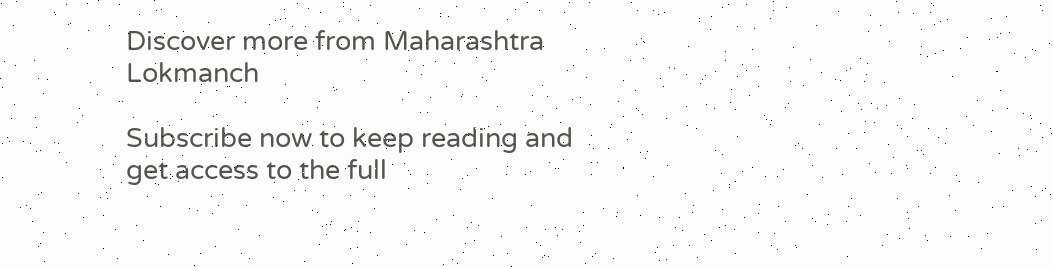Discover more from Maharashtra Lokmanch

Subscribe now to keep reading and get access to the full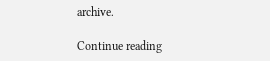archive.

Continue reading